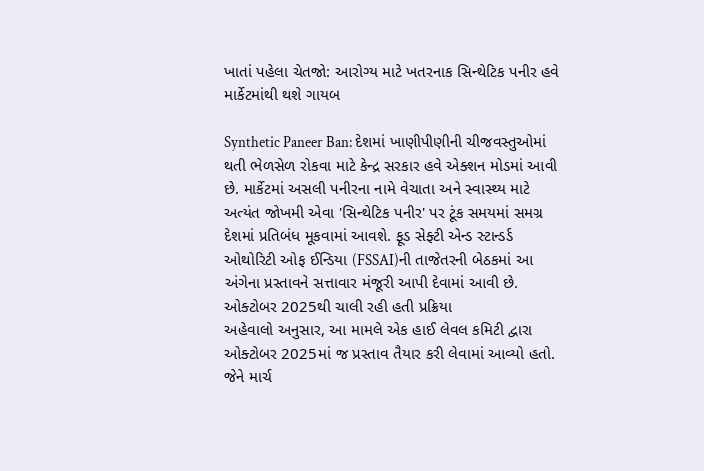ખાતાં પહેલા ચેતજો: આરોગ્ય માટે ખતરનાક સિન્થેટિક પનીર હવે માર્કેટમાંથી થશે ગાયબ

Synthetic Paneer Ban: દેશમાં ખાણીપીણીની ચીજવસ્તુઓમાં થતી ભેળસેળ રોકવા માટે કેન્દ્ર સરકાર હવે એક્શન મોડમાં આવી છે. માર્કેટમાં અસલી પનીરના નામે વેચાતા અને સ્વાસ્થ્ય માટે અત્યંત જોખમી એવા 'સિન્થેટિક પનીર' પર ટૂંક સમયમાં સમગ્ર દેશમાં પ્રતિબંધ મૂકવામાં આવશે. ફૂડ સેફ્ટી એન્ડ સ્ટાન્ડર્ડ ઓથોરિટી ઓફ ઈન્ડિયા (FSSAI)ની તાજેતરની બેઠકમાં આ અંગેના પ્રસ્તાવને સત્તાવાર મંજૂરી આપી દેવામાં આવી છે.
ઓક્ટોબર 2025થી ચાલી રહી હતી પ્રક્રિયા
અહેવાલો અનુસાર, આ મામલે એક હાઈ લેવલ કમિટી દ્વારા ઓક્ટોબર 2025માં જ પ્રસ્તાવ તૈયાર કરી લેવામાં આવ્યો હતો. જેને માર્ચ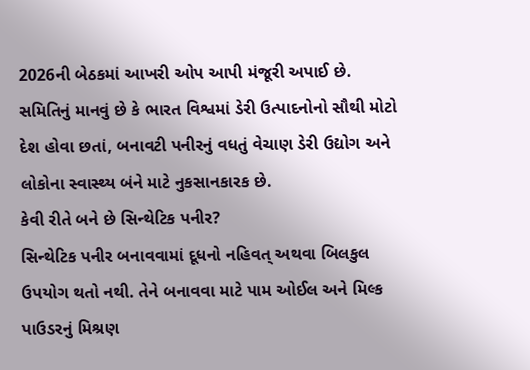2026ની બેઠકમાં આખરી ઓપ આપી મંજૂરી અપાઈ છે. સમિતિનું માનવું છે કે ભારત વિશ્વમાં ડેરી ઉત્પાદનોનો સૌથી મોટો દેશ હોવા છતાં, બનાવટી પનીરનું વધતું વેચાણ ડેરી ઉદ્યોગ અને લોકોના સ્વાસ્થ્ય બંને માટે નુકસાનકારક છે.
કેવી રીતે બને છે સિન્થેટિક પનીર?
સિન્થેટિક પનીર બનાવવામાં દૂધનો નહિવત્ અથવા બિલકુલ ઉપયોગ થતો નથી. તેને બનાવવા માટે પામ ઓઈલ અને મિલ્ક પાઉડરનું મિશ્રણ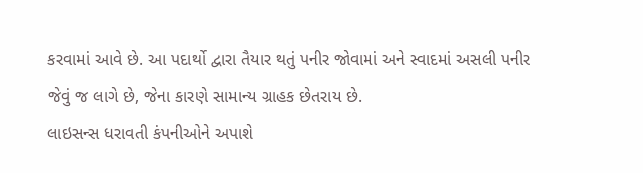કરવામાં આવે છે. આ પદાર્થો દ્વારા તૈયાર થતું પનીર જોવામાં અને સ્વાદમાં અસલી પનીર જેવું જ લાગે છે, જેના કારણે સામાન્ય ગ્રાહક છેતરાય છે.
લાઇસન્સ ધરાવતી કંપનીઓને અપાશે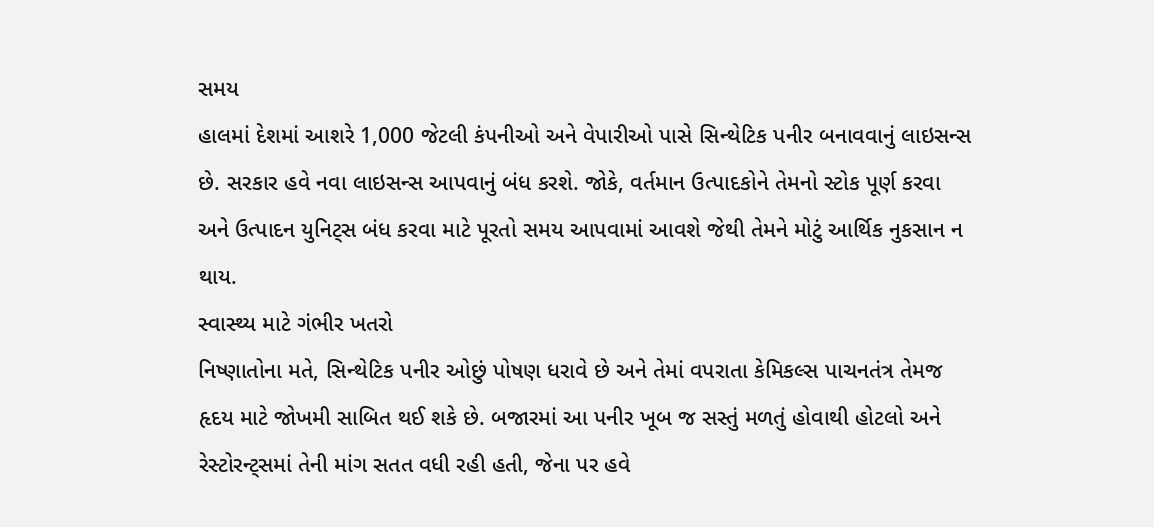સમય
હાલમાં દેશમાં આશરે 1,000 જેટલી કંપનીઓ અને વેપારીઓ પાસે સિન્થેટિક પનીર બનાવવાનું લાઇસન્સ છે. સરકાર હવે નવા લાઇસન્સ આપવાનું બંધ કરશે. જોકે, વર્તમાન ઉત્પાદકોને તેમનો સ્ટોક પૂર્ણ કરવા અને ઉત્પાદન યુનિટ્સ બંધ કરવા માટે પૂરતો સમય આપવામાં આવશે જેથી તેમને મોટું આર્થિક નુકસાન ન થાય.
સ્વાસ્થ્ય માટે ગંભીર ખતરો
નિષ્ણાતોના મતે, સિન્થેટિક પનીર ઓછું પોષણ ધરાવે છે અને તેમાં વપરાતા કેમિકલ્સ પાચનતંત્ર તેમજ હૃદય માટે જોખમી સાબિત થઈ શકે છે. બજારમાં આ પનીર ખૂબ જ સસ્તું મળતું હોવાથી હોટલો અને રેસ્ટોરન્ટ્સમાં તેની માંગ સતત વધી રહી હતી, જેના પર હવે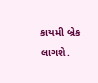કાયમી બ્રેક લાગશે.